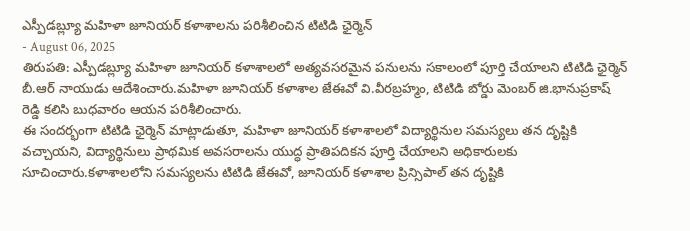ఎస్పీడబ్ల్యూ మహిళా జూనియర్ కళాశాలను పరిశీలించిన టిటిడి ఛైర్మెన్
- August 06, 2025
తిరుపతి: ఎస్పీడబ్ల్యూ మహిళా జూనియర్ కళాశాలలో అత్యవసరమైన పనులను సకాలంలో పూర్తి చేయాలని టిటిడి ఛైర్మెన్ బీ.ఆర్ నాయుడు ఆదేశించారు.మహిళా జూనియర్ కళాశాల జేఈవో వి.వీరబ్రహ్మం, టిటిడి బోర్డు మెంబర్ జి.భానుప్రకాష్ రెడ్డి కలిసి బుధవారం ఆయన పరిశీలించారు.
ఈ సందర్భంగా టిటిడి ఛైర్మెన్ మాట్లాడుతూ, మహిళా జూనియర్ కళాశాలలో విద్యార్థినుల సమస్యలు తన దృష్టికి వచ్చాయని, విద్యార్థినులు ప్రాథమిక అవసరాలను యుద్ధ ప్రాతిపదికన పూర్తి చేయాలని అధికారులకు సూచించారు.కళాశాలలోని సమస్యలను టిటిడి జేఈవో, జూనియర్ కళాశాల ప్రిన్సిపాల్ తన దృష్టికి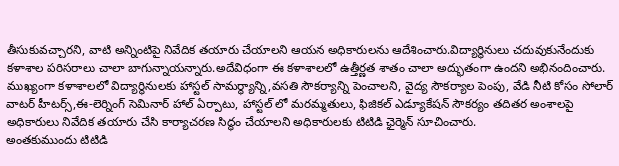తీసుకువచ్చారని, వాటి అన్నింటిపై నివేదిక తయారు చేయాలని ఆయన అధికారులను ఆదేశించారు.విద్యార్థినులు చదువుకునేందుకు కళాశాల పరిసరాలు చాలా బాగున్నాయన్నారు.అదేవిధంగా ఈ కళాశాలలో ఉత్తీర్ణత శాతం చాలా అద్భుతంగా ఉందని అభినందించారు.
ముఖ్యంగా కళాశాలలో విద్యార్థినులకు హాస్టల్ సామర్థ్యాన్ని,వసతి సౌకర్యాన్ని పెంచాలని, వైద్య సౌకర్యాల పెంపు, వేడి నీటి కోసం సోలార్ వాటర్ హీటర్స్,ఈ-లెర్నింగ్ సెమినార్ హాల్ ఏర్పాటు, హాస్టల్ లో మరమ్మతులు, ఫిజికల్ ఎడ్యూకేషన్ సౌకర్యం తదితర అంశాలపై అధికారులు నివేదిక తయారు చేసి కార్యాచరణ సిద్ధం చేయాలని అధికారులకు టిటిడి ఛైర్మెన్ సూచించారు.
అంతకుముందు టిటిడి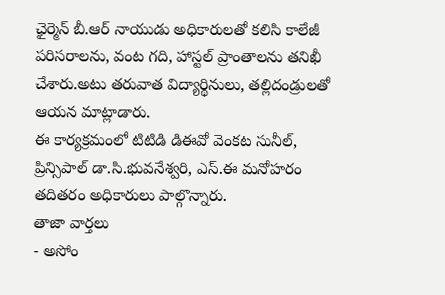ఛైర్మెన్ బీ.ఆర్ నాయుడు అధికారులతో కలిసి కాలేజీ పరిసరాలను, వంట గది, హాస్టల్ ప్రాంతాలను తనిఖీ చేశారు.అటు తరువాత విద్యార్థినులు, తల్లిదండ్రులతో ఆయన మాట్లాడారు.
ఈ కార్యక్రమంలో టిటిడి డిఈవో వెంకట సునీల్, ప్రిన్సిపాల్ డా.సి.భువనేశ్వరి, ఎస్.ఈ మనోహరం తదితరం అధికారులు పాల్గొన్నారు.
తాజా వార్తలు
- అసోం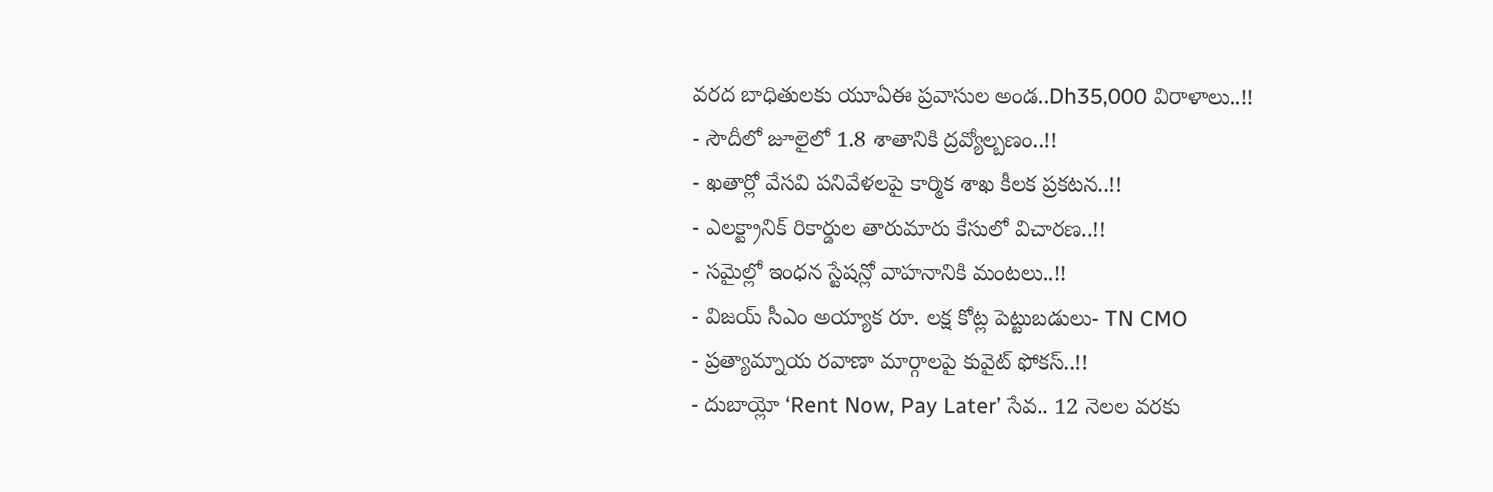వరద బాధితులకు యూఏఈ ప్రవాసుల అండ..Dh35,000 విరాళాలు..!!
- సౌదీలో జూలైలో 1.8 శాతానికి ద్రవ్యోల్బణం..!!
- ఖతార్లో వేసవి పనివేళలపై కార్మిక శాఖ కీలక ప్రకటన..!!
- ఎలక్ట్రానిక్ రికార్డుల తారుమారు కేసులో విచారణ..!!
- సమైల్లో ఇంధన స్టేషన్లో వాహనానికి మంటలు..!!
- విజయ్ సీఎం అయ్యాక రూ. లక్ష కోట్ల పెట్టుబడులు- TN CMO
- ప్రత్యామ్నాయ రవాణా మార్గాలపై కువైట్ ఫోకస్..!!
- దుబాయ్లో ‘Rent Now, Pay Later’ సేవ.. 12 నెలల వరకు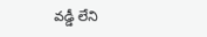వడ్డీ లేని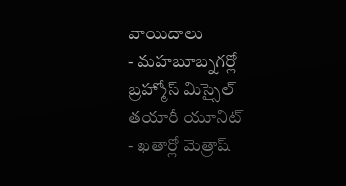వాయిదాలు
- మహబూబ్నగర్లో బ్రహ్మోస్ మిస్సైల్ తయారీ యూనిట్
- ఖతార్లో మెత్రాష్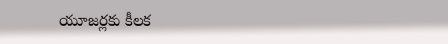యూజర్లకు కీలక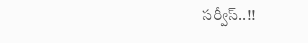సర్వీస్..!!